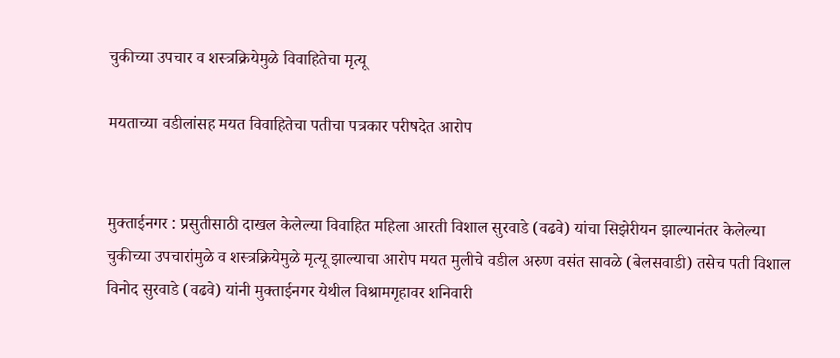चुकीच्या उपचार व शस्त्रक्रियेमुळे विवाहितेचा मृत्यू

मयताच्या वडीलांसह मयत विवाहितेचा पतीचा पत्रकार परीषदेत आरोप


मुक्ताईनगर : प्रसुतीसाठी दाखल केलेल्या विवाहित महिला आरती विशाल सुरवाडे (वढवे) यांचा सिझेरीयन झाल्यानंतर केलेल्या चुकीच्या उपचारांमुळे व शस्त्रक्रियेमुळे मृत्यू झाल्याचा आरोप मयत मुलीचे वडील अरुण वसंत सावळे (बेलसवाडी) तसेच पती विशाल विनोद सुरवाडे (वढवे) यांनी मुक्ताईनगर येथील विश्रामगृहावर शनिवारी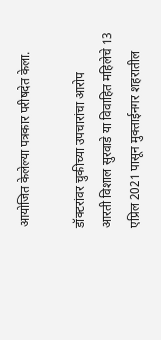आयोजित केलेल्या पत्रकार परीषदेत केला.

डॉक्टरांवर चुकीच्या उपचारांचा आरोप
आरती विशाल सुरवाडे या विवाहित महिलेचे 13 एप्रिल 2021 पासून मुक्ताईनगर शहरातील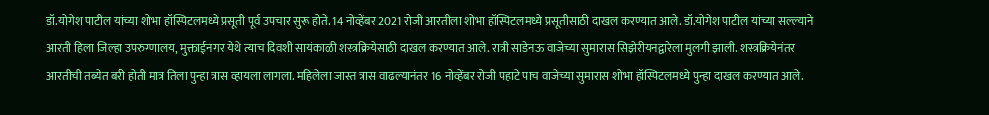डॉ.योगेश पाटील यांच्या शोभा हॉस्पिटलमध्ये प्रसूती पूर्व उपचार सुरू होते. 14 नोव्हेंबर 2021 रोजी आरतीला शोभा हॉस्पिटलमध्ये प्रसूतीसाठी दाखल करण्यात आले. डॉ.योगेश पाटील यांच्या सल्ल्याने आरती हिला जिल्हा उपरुग्णालय, मुक्ताईनगर येथे त्याच दिवशी सायंकाळी शस्त्रक्रियेसाठी दाखल करण्यात आले. रात्री साडेनऊ वाजेच्या सुमारास सिझेरीयनद्वारेला मुलगी झाली. शस्त्रक्रियेनंतर आरतीची तब्येत बरी होती मात्र तिला पुन्हा त्रास व्हायला लागला. महिलेला जास्त त्रास वाढल्यानंतर 16 नोव्हेंबर रोजी पहाटे पाच वाजेच्या सुमारास शोभा हॉस्पिटलमध्ये पुन्हा दाखल करण्यात आले.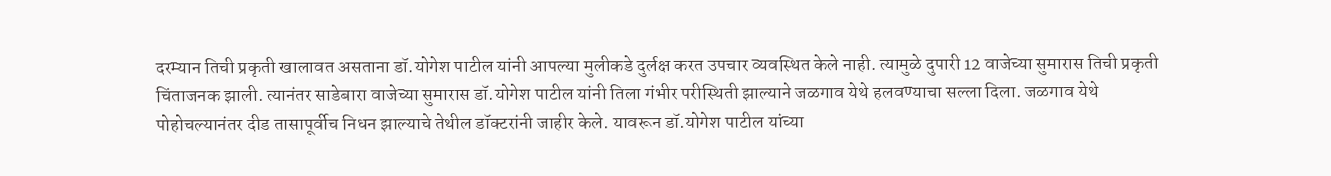दरम्यान तिची प्रकृती खालावत असताना डॉ.योगेश पाटील यांनी आपल्या मुलीकडे दुर्लक्ष करत उपचार व्यवस्थित केले नाही. त्यामुळे दुपारी 12 वाजेच्या सुमारास तिची प्रकृती चिंताजनक झाली. त्यानंतर साडेबारा वाजेच्या सुमारास डॉ.योगेश पाटील यांनी तिला गंभीर परीस्थिती झाल्याने जळगाव येथे हलवण्याचा सल्ला दिला. जळगाव येथे पोहोचल्यानंतर दीड तासापूर्वीच निधन झाल्याचे तेथील डॉक्टरांनी जाहीर केले. यावरून डॉ.योगेश पाटील यांच्या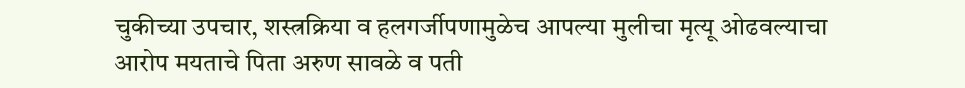चुकीच्या उपचार, शस्त्रक्रिया व हलगर्जीपणामुळेच आपल्या मुलीचा मृत्यू ओढवल्याचा आरोप मयताचे पिता अरुण सावळे व पती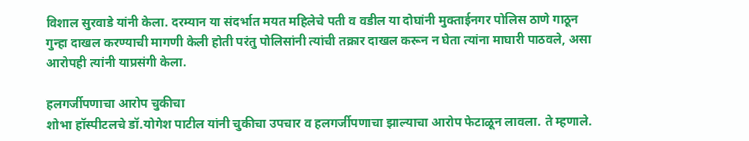विशाल सुरवाडे यांनी केला. दरम्यान या संदर्भात मयत महिलेचे पती व वडील या दोघांनी मुक्ताईनगर पोलिस ठाणे गाठून गुन्हा दाखल करण्याची मागणी केली होती परंतु पोलिसांनी त्यांची तक्रार दाखल करून न घेता त्यांना माघारी पाठवले, असा आरोपही त्यांनी याप्रसंगी केला.

हलगर्जीपणाचा आरोप चुकीचा
शोभा हॉस्पीटलचे डॉ.योगेश पाटील यांनी चुकीचा उपचार व हलगर्जीपणाचा झाल्याचा आरोप फेटाळून लावला. ते म्हणाले.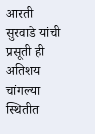आरती सुरवाडे यांची प्रसूती ही अतिशय चांगल्या स्थितीत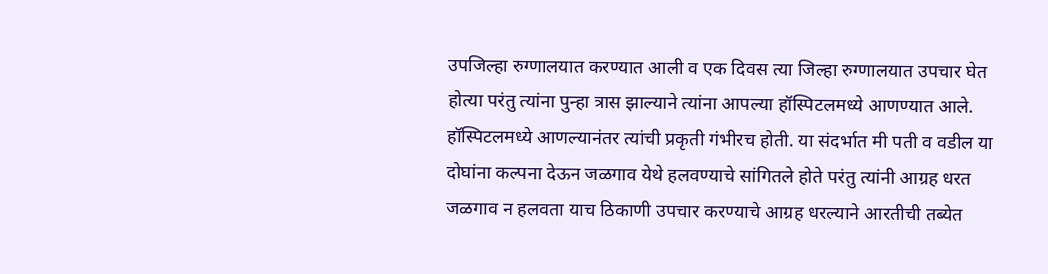उपजिल्हा रुग्णालयात करण्यात आली व एक दिवस त्या जिल्हा रुग्णालयात उपचार घेत होत्या परंतु त्यांना पुन्हा त्रास झाल्याने त्यांना आपल्या हॉस्पिटलमध्ये आणण्यात आले. हॉस्पिटलमध्ये आणल्यानंतर त्यांची प्रकृती गंभीरच होती. या संदर्भात मी पती व वडील या दोघांना कल्पना देऊन जळगाव येथे हलवण्याचे सांगितले होते परंतु त्यांनी आग्रह धरत जळगाव न हलवता याच ठिकाणी उपचार करण्याचे आग्रह धरल्याने आरतीची तब्येत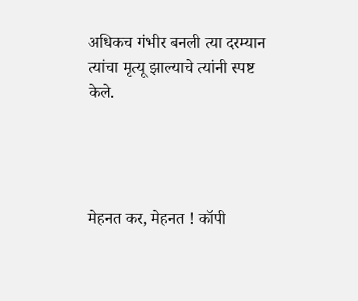अधिकच गंभीर बनली त्या दरम्यान त्यांचा मृत्यू झाल्याचे त्यांनी स्पष्ट केले.




मेहनत कर, मेहनत ! कॉपी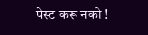पेस्ट करू नको !